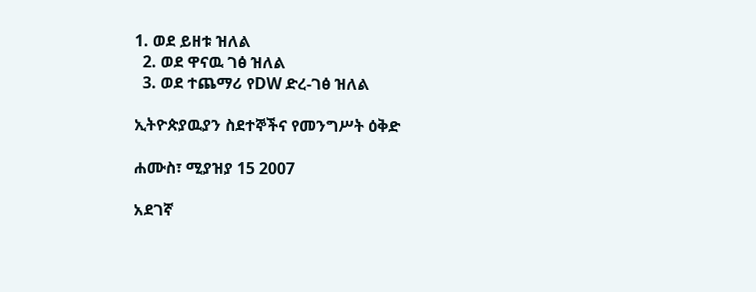1. ወደ ይዘቱ ዝለል
  2. ወደ ዋናዉ ገፅ ዝለል
  3. ወደ ተጨማሪ የDW ድረ-ገፅ ዝለል

ኢትዮጵያዉያን ስደተኞችና የመንግሥት ዕቅድ

ሐሙስ፣ ሚያዝያ 15 2007

አደገኛ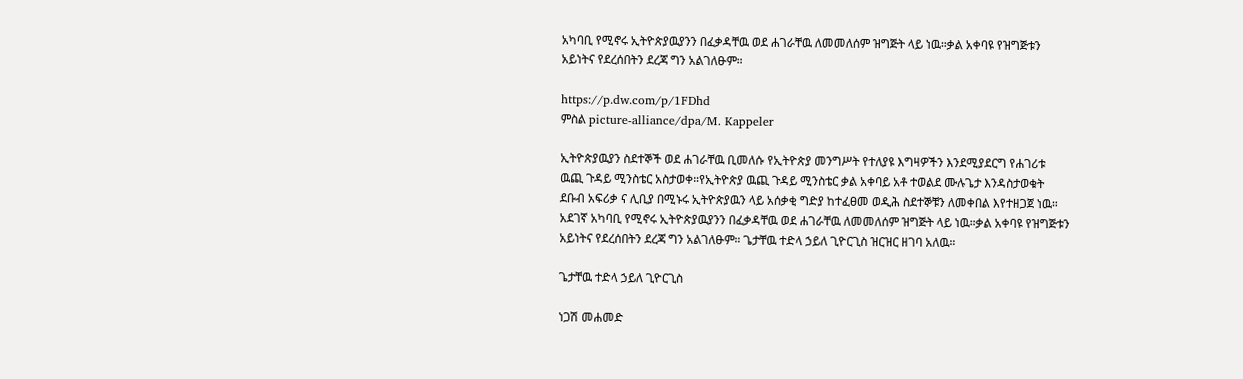አካባቢ የሚኖሩ ኢትዮጵያዉያንን በፈቃዳቸዉ ወደ ሐገራቸዉ ለመመለሰም ዝግጅት ላይ ነዉ።ቃል አቀባዩ የዝግጅቱን አይነትና የደረሰበትን ደረጃ ግን አልገለፁም።

https://p.dw.com/p/1FDhd
ምስል picture-alliance/dpa/M. Kappeler

ኢትዮጵያዉያን ስደተኞች ወደ ሐገራቸዉ ቢመለሱ የኢትዮጵያ መንግሥት የተለያዩ እግዛዎችን እንደሚያደርግ የሐገሪቱ ዉጪ ጉዳይ ሚንስቴር አስታወቀ።የኢትዮጵያ ዉጪ ጉዳይ ሚንስቴር ቃል አቀባይ አቶ ተወልደ ሙሉጌታ እንዳስታወቁት ደቡብ አፍሪቃ ና ሊቢያ በሚኑሩ ኢትዮጵያዉን ላይ አሰቃቂ ግድያ ከተፈፀመ ወዲሕ ስደተኞቹን ለመቀበል እየተዘጋጀ ነዉ። አደገኛ አካባቢ የሚኖሩ ኢትዮጵያዉያንን በፈቃዳቸዉ ወደ ሐገራቸዉ ለመመለሰም ዝግጅት ላይ ነዉ።ቃል አቀባዩ የዝግጅቱን አይነትና የደረሰበትን ደረጃ ግን አልገለፁም። ጌታቸዉ ተድላ ኃይለ ጊዮርጊስ ዝርዝር ዘገባ አለዉ።

ጌታቸዉ ተድላ ኃይለ ጊዮርጊስ

ነጋሽ መሐመድ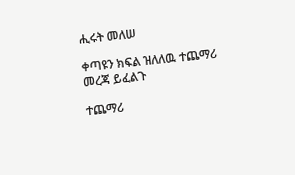ሒሩት መለሠ

ቀጣዩን ክፍል ዝለለዉ ተጨማሪ መረጃ ይፈልጉ

ተጨማሪ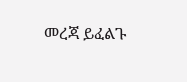መረጃ ይፈልጉ